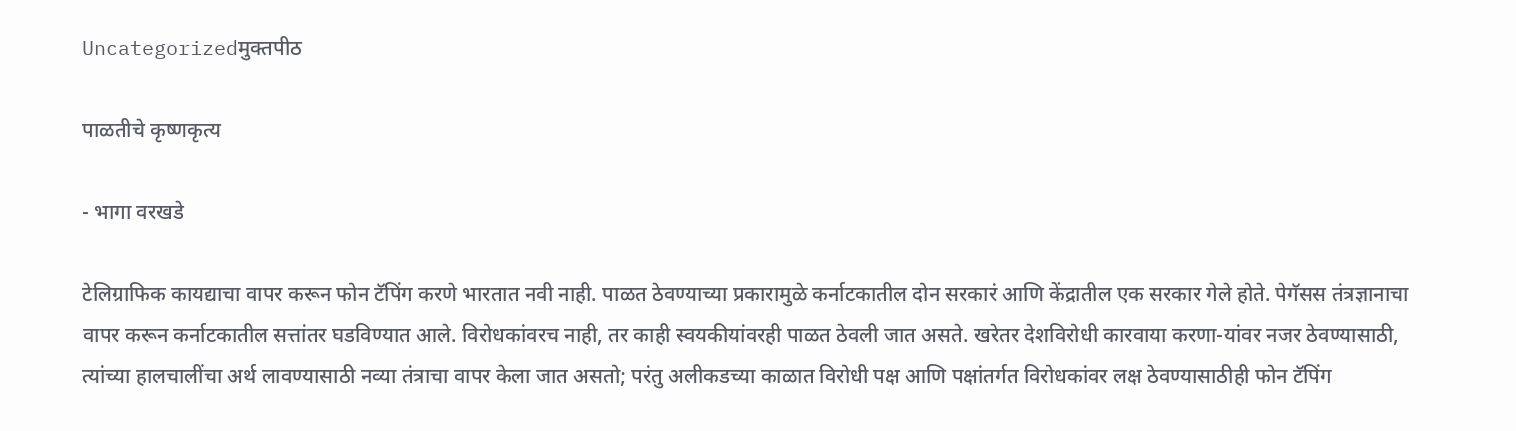Uncategorizedमुक्तपीठ

पाळतीचे कृष्णकृत्य

- भागा वरखडे

टेलिग्राफिक कायद्याचा वापर करून फोन टॅपिंग करणे भारतात नवी नाही. पाळत ठेवण्याच्या प्रकारामुळे कर्नाटकातील दोन सरकारं आणि केंद्रातील एक सरकार गेले होते. पेगॅसस तंत्रज्ञानाचा वापर करून कर्नाटकातील सत्तांतर घडविण्यात आले. विरोधकांवरच नाही, तर काही स्वयकीयांवरही पाळत ठेवली जात असते. खरेतर देशविरोधी कारवाया करणा-यांवर नजर ठेवण्यासाठी, त्यांच्या हालचालींचा अर्थ लावण्यासाठी नव्या तंत्राचा वापर केला जात असतो; परंतु अलीकडच्या काळात विरोधी पक्ष आणि पक्षांतर्गत विरोधकांवर लक्ष ठेवण्यासाठीही फोन टॅपिंग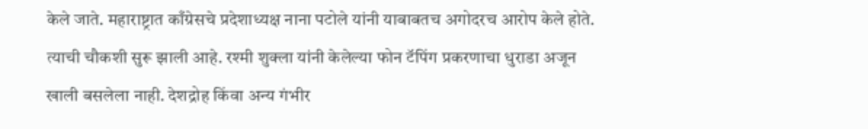केले जाते. महाराष्ट्रात काँग्रेसचे प्रदेशाध्यक्ष नाना पटोले यांनी याबाबतच अगोदरच आरोप केले होते. त्याची चौकशी सुरू झाली आहे. रश्मी शुक्ला यांनी केलेल्या फोन टॅपिंग प्रकरणाचा धुराडा अजून खाली बसलेला नाही. देशद्रोह किंवा अन्य गंभीर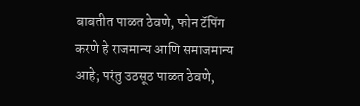बाबतीत पाळत ठेवणे, फोन टॅपिंग करणे हे राजमान्य आणि समाजमान्य आहे; परंतु उठसूठ पाळत ठेवणे,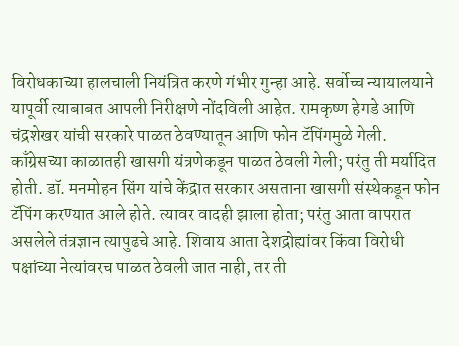विरोधकाच्या हालचाली नियंत्रित करणे गंभीर गुन्हा आहे. सर्वोच्च न्यायालयाने यापूर्वी त्याबाबत आपली निरीक्षणे नोंदविली आहेत. रामकृष्ण हेगडे आणि चंद्रशेखर यांची सरकारे पाळत ठेवण्यातून आणि फोन टॅपिंगमुळे गेली. काँग्रेसच्या काळातही खासगी यंत्रणेकडून पाळत ठेवली गेली; परंतु ती मर्यादित होती. डॉ. मनमोहन सिंग यांचे केंद्रात सरकार असताना खासगी संस्थेकडून फोन टॅपिंग करण्यात आले होते. त्यावर वादही झाला होता; परंतु आता वापरात असलेले तंत्रज्ञान त्यापुढचे आहे. शिवाय आता देशद्रोह्यांवर किंवा विरोधी पक्षांच्या नेत्यांवरच पाळत ठेवली जात नाही, तर ती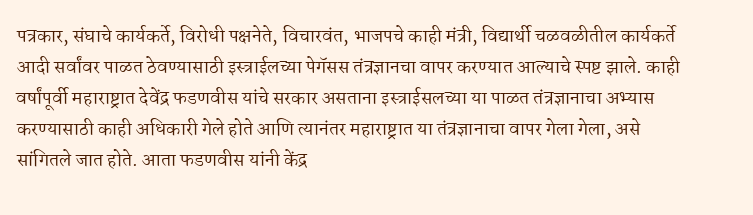पत्रकार, संघाचे कार्यकर्ते, विरोधी पक्षनेते, विचारवंत, भाजपचे काही मंत्री, विद्यार्थी चळवळीतील कार्यकर्ते आदी सर्वांवर पाळत ठेवण्यासाठी इस्त्राईलच्या पेगॅसस तंत्रज्ञानचा वापर करण्यात आल्याचे स्पष्ट झाले. काही वर्षांपूर्वी महाराष्ट्रात देवेंद्र फडणवीस यांचे सरकार असताना इस्त्राईसलच्या या पाळत तंत्रज्ञानाचा अभ्यास करण्यासाठी काही अधिकारी गेले होते आणि त्यानंतर महाराष्ट्रात या तंत्रज्ञानाचा वापर गेला गेला, असे सांगितले जात होते. आता फडणवीस यांनी केंद्र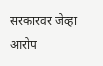सरकारवर जेव्हा आरोप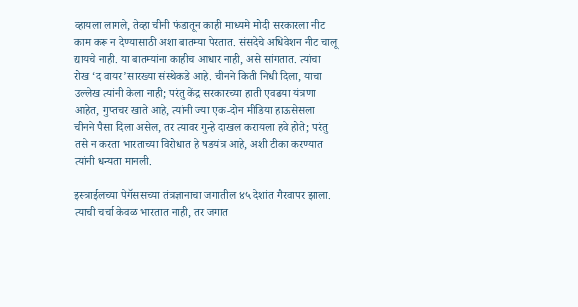व्हायला लागले, तेव्हा चीनी फंडातून काही माध्यमे मोदी सरकारला नीट काम करू न देण्यासाठी अशा बातम्या पेरतात. संसदेचे अधिवेशन नीट चालू द्यायचे नाही. या बातम्यांना काहीच आधार नाही, असे सांगतात. त्यांचा रोख ‘द वायर’सारख्या संस्थेकडे आहे. चीनने किती निधी दिला, याचा उल्लेख त्यांनी केला नाही; परंतु केंद्र सरकारच्या हाती एवढया यंत्रणा आहेत, गुप्तचर खाते आहे, त्यांनी ज्या एक-दोन मीडिया हाऊसेसला चीनने पैसा दिला असेल, तर त्यावर गुन्हे दाखल करायला हवे होते; परंतु तसे न करता भारताच्या विरोधात हे षडयंत्र आहे, अशी टीका करण्यात त्यांनी धन्यता मानली.

इस्त्राईलच्या पेगॅससच्या तंत्रज्ञानाचा जगातील ४५ देशांत गैरवापर झाला. त्याची चर्चा केवळ भारतात नाही, तर जगात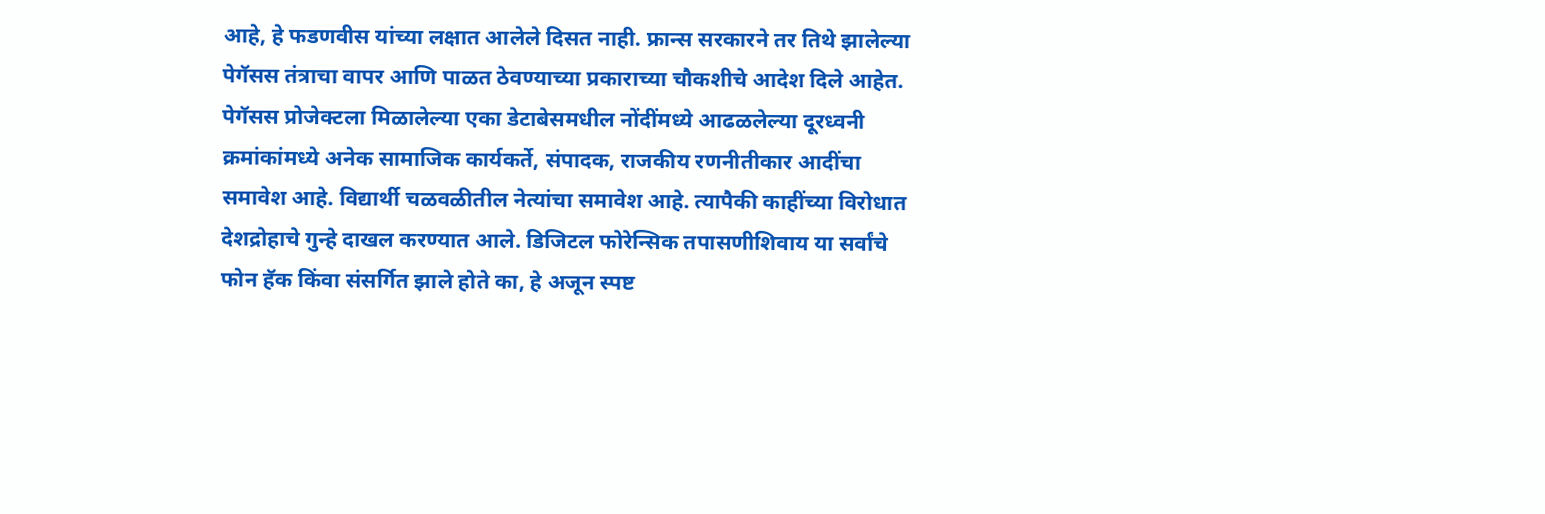आहे, हे फडणवीस यांच्या लक्षात आलेले दिसत नाही. फ्रान्स सरकारने तर तिथे झालेल्या पेगॅसस तंत्राचा वापर आणि पाळत ठेवण्याच्या प्रकाराच्या चौकशीचे आदेश दिले आहेत. पेगॅसस प्रोजेक्टला मिळालेल्या एका डेटाबेसमधील नोंदींमध्ये आढळलेल्या दूरध्वनी क्रमांकांमध्ये अनेक सामाजिक कार्यकर्ते, संपादक, राजकीय रणनीतीकार आदींचा समावेश आहे. विद्यार्थी चळवळीतील नेत्यांचा समावेश आहे. त्यापैकी काहींच्या विरोधात देशद्रोहाचे गुन्हे दाखल करण्यात आले. डिजिटल फोरेन्सिक तपासणीशिवाय या सर्वांचे फोन हॅक किंवा संसर्गित झाले होते का, हे अजून स्पष्ट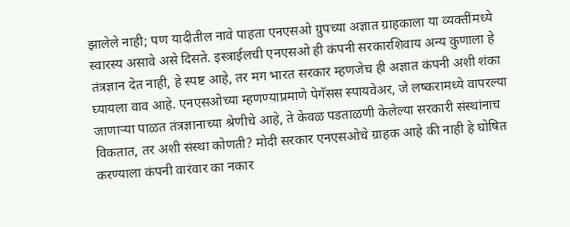झालेले नाही; पण यादीतील नावे पाहता एनएसओ ग्रुपच्या अज्ञात ग्राहकाला या व्यक्तींमध्ये स्वारस्य असावे असे दिसते. इस्त्राईलची एनएसओ ही कंपनी सरकारशिवाय अन्य कुणाला हे तंत्रज्ञान देत नाही, हे स्पष्ट आहे, तर मग भारत सरकार म्हणजेच ही अज्ञात कंपनी अशी शंका घ्यायला वाव आहे. एनएसओच्या म्हणण्याप्रमाणे पेगॅसस स्पायवेअर, जे लष्करामध्ये वापरल्या जाणाऱ्या पाळत तंत्रज्ञानाच्या श्रेणीचे आहे, ते केवळ पडताळणी केलेल्या सरकारी संस्थांनाच विकतात, तर अशी संस्था कोणती? मोदी सरकार एनएसओचे ग्राहक आहे की नाही हे घोषित करण्याला कंपनी वारंवार का नकार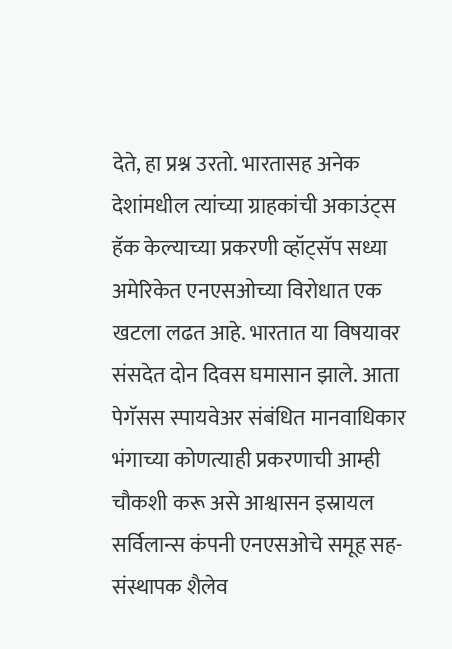देते, हा प्रश्न उरतो. भारतासह अनेक देशांमधील त्यांच्या ग्राहकांची अकाउंट्स हॅक केल्याच्या प्रकरणी व्हॉट्सॅप सध्या अमेरिकेत एनएसओच्या विरोधात एक खटला लढत आहे. भारतात या विषयावर संसदेत दोन दिवस घमासान झाले. आता पेगॅसस स्पायवेअर संबंधित मानवाधिकार भंगाच्या कोणत्याही प्रकरणाची आम्ही चौकशी करू असे आश्वासन इस्रायल सर्विलान्स कंपनी एनएसओचे समूह सह-संस्थापक शैलेव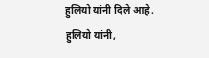हुलियो यांनी दिले आहे. हुलियो यांनी,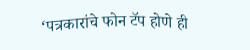‘पत्रकारांचे फोन टॅप होणे ही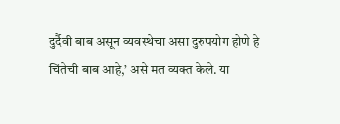दुर्दैवी बाब असून व्यवस्थेचा असा दुरुपयोग होणे हे चिंतेची बाब आहे,’ असे मत व्यक्त केले. या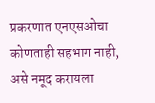प्रकरणात एनएसओचा कोणताही सहभाग नाही, असे नमूद करायला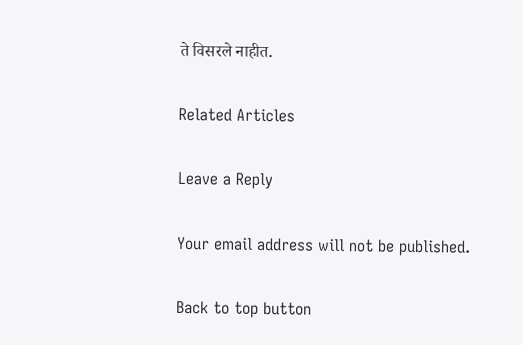ते विसरले नाहीत.

Related Articles

Leave a Reply

Your email address will not be published.

Back to top button